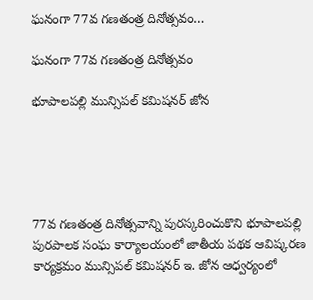ఘనంగా 77వ గణతంత్ర దినోత్సవం…

ఘనంగా 77వ గణతంత్ర దినోత్సవం

భూపాలపల్లి మున్సిపల్ కమిషనర్ జోన





77వ గణతంత్ర దినోత్సవాన్ని పురస్కరించుకొని భూపాలపల్లి పురపాలక సంఘ కార్యాలయంలో జాతీయ పథక ఆవిష్కరణ కార్యక్రమం మున్సిపల్ కమిషనర్ ఇ. జోన ఆధ్వర్యంలో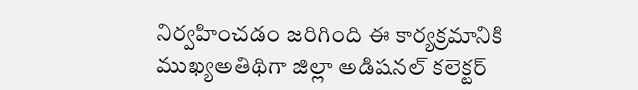నిర్వహించడం జరిగింది ఈ కార్యక్రమానికి ముఖ్యఅతిథిగా జిల్లా అడిషనల్ కలెక్టర్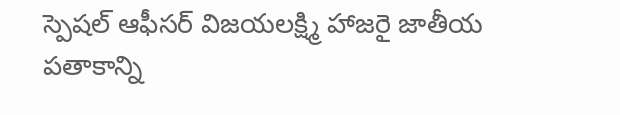స్పెషల్ ఆఫీసర్ విజయలక్ష్మి హాజరై జాతీయ పతాకాన్ని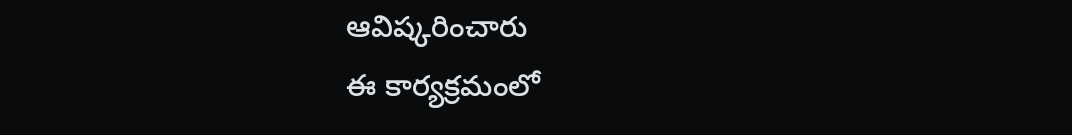ఆవిష్కరించారు
ఈ కార్యక్రమంలో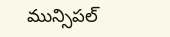మున్సిపల్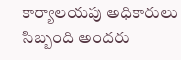కార్యాలయపు అధికారులు సిబ్బంది అందరు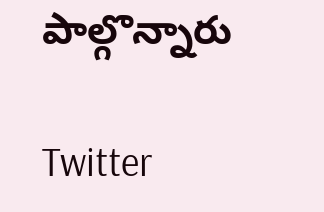పాల్గొన్నారు

Twitter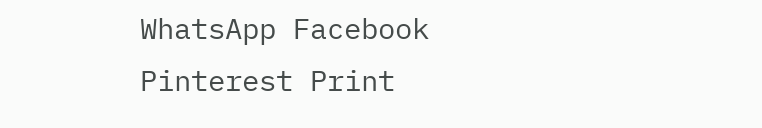WhatsApp Facebook Pinterest Print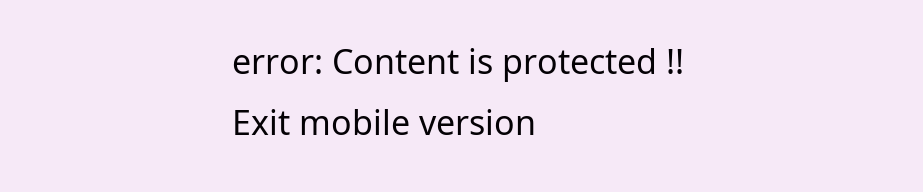error: Content is protected !!
Exit mobile version